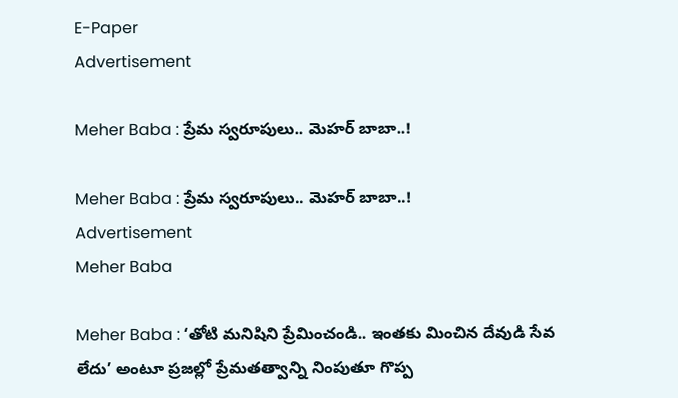E-Paper
Advertisement

Meher Baba : ప్రేమ స్వరూపులు.. మెహర్ బాబా..!

Meher Baba : ప్రేమ స్వరూపులు.. మెహర్ బాబా..!
Advertisement
Meher Baba

Meher Baba : ‘తోటి మనిషిని ప్రేమించండి.. ఇంతకు మించిన దేవుడి సేవ లేదు’ అంటూ ప్రజల్లో ప్రేమతత్వాన్ని నింపుతూ గొప్ప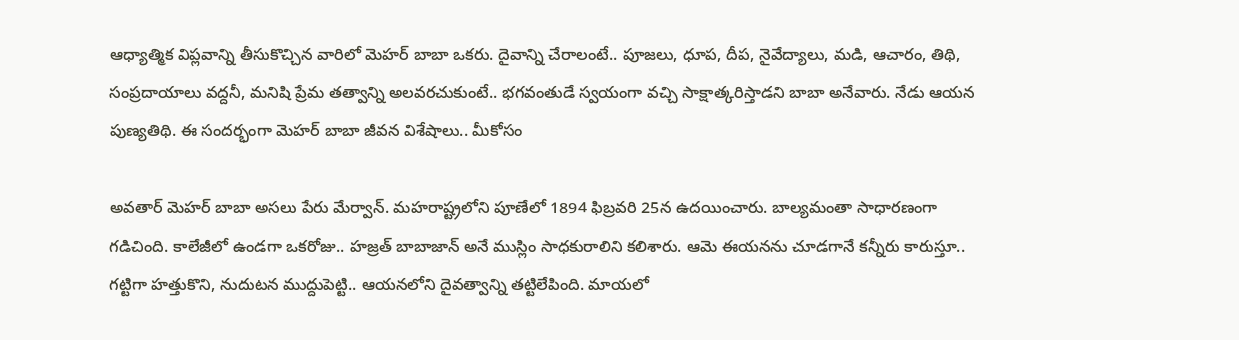ఆధ్యాత్మిక విప్లవాన్ని తీసుకొచ్చిన వారిలో మెహర్ బాబా ఒకరు. దైవాన్ని చేరాలంటే.. పూజలు, ధూప, దీప, నైవేద్యాలు, మడి, ఆచారం, తిథి, సంప్రదాయాలు వద్దనీ, మనిషి ప్రేమ తత్వాన్ని అలవరచుకుంటే.. భగవంతుడే స్వయంగా వచ్చి సాక్షాత్కరిస్తాడని బాబా అనేవారు. నేడు ఆయన పుణ్యతిథి. ఈ సందర్భంగా మెహర్ బాబా జీవన విశేషాలు.. మీకోసం

అవతార్ మెహర్ బాబా అసలు పేరు మేర్వాన్. మహరాష్ట్రలోని పూణేలో 1894 ఫిబ్రవరి 25న ఉదయించారు. బాల్యమంతా సాధారణంగా గడిచింది. కాలేజీలో ఉండగా ఒకరోజు.. హజ్రత్ బాబాజాన్ అనే ముస్లిం సాధకురాలిని కలిశారు. ఆమె ఈయనను చూడగానే కన్నీరు కారుస్తూ.. గట్టిగా హత్తుకొని, నుదుటన ముద్దుపెట్టి.. ఆయనలోని దైవత్వాన్ని తట్టిలేపింది. మాయలో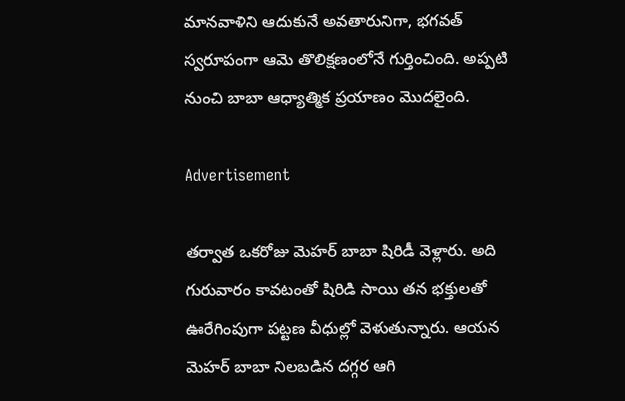మానవాళిని ఆదుకునే అవతారునిగా, భగవత్ స్వరూపంగా ఆమె తొలిక్షణంలోనే గుర్తించింది. అప్పటి నుంచి బాబా ఆధ్యాత్మిక ప్రయాణం మొదలైంది.

Advertisement

తర్వాత ఒకరోజు మెహర్ బాబా షిరిడీ వెళ్లారు. అది గురువారం కావటంతో షిరిడి సాయి తన భక్తులతో ఊరేగింపుగా పట్టణ వీధుల్లో వెళుతున్నారు. ఆయన మెహర్ బాబా నిలబడిన దగ్గర ఆగి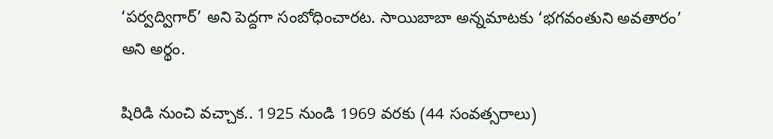‘పర్వద్విగార్’ అని పెద్దగా సంబోధించారట. సాయిబాబా అన్నమాటకు ‘భగవంతుని అవతారం’ అని అర్థం.

షిరిడి నుంచి వచ్చాక.. 1925 నుండి 1969 వరకు (44 సంవత్సరాలు)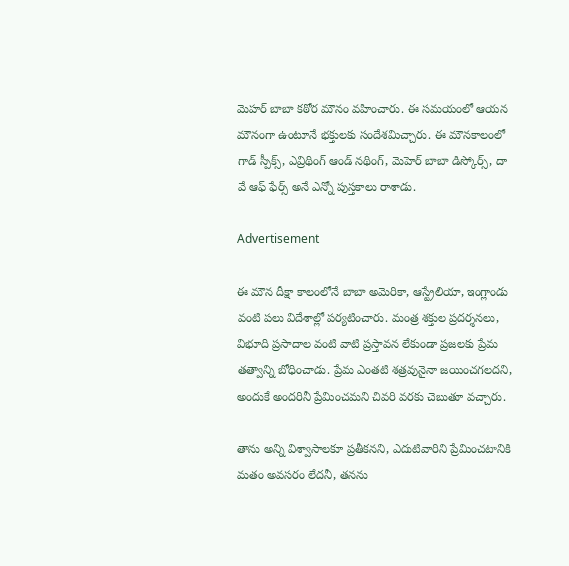మెహర్ బాబా కఠోర మౌనం వహించారు. ఈ సమయంలో ఆయన మౌనంగా ఉంటూనే భక్తులకు సందేశమిచ్చారు. ఈ మౌనకాలంలో గాడ్ స్పీక్స్, ఎవ్రిథింగ్ ఆండ్ నథింగ్, మెహెర్ బాబా డిస్కోర్స్, దా వే ఆఫ్ ఫేర్స్ అనే ఎన్నో పుస్తకాలు రాశాడు.

Advertisement

ఈ మౌన దీక్షా కాలంలోనే బాబా అమెరికా, ఆస్ట్రేలియా, ఇంగ్లాండు వంటి పలు విదేశాల్లో పర్యటించారు. మంత్ర శక్తుల ప్రదర్శనలు, విభూది ప్రసాదాల వంటి వాటి ప్రస్తావన లేకుండా ప్రజలకు ప్రేమ తత్వాన్ని బోధించాడు. ప్రేమ ఎంతటి శత్రవునైనా జయించగలదని, అందుకే అందరినీ ప్రేమించమని చివరి వరకు చెబుతూ వచ్చారు.

తాను అన్ని విశ్వాసాలకూ ప్రతీకనని, ఎదుటివారిని ప్రేమించటానికి మతం అవసరం లేదనీ, తనను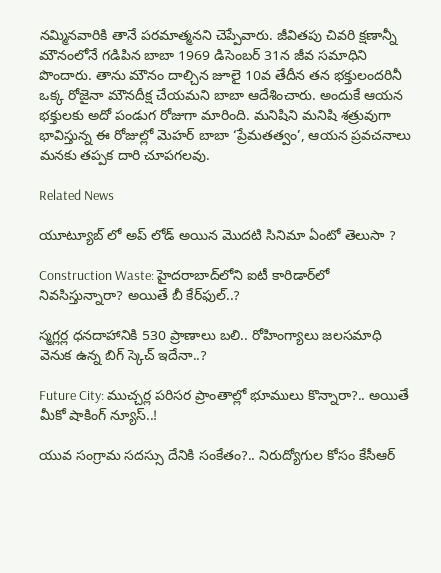నమ్మినవారికి తానే పరమాత్మనని చెప్పేవారు. జీవితపు చివరి క్షణాన్నీ మౌనంలోనే గడిపిన బాబా 1969 డిసెంబర్ 31న జీవ సమాధిని పొందారు. తాను మౌనం దాల్చిన జూలై 10వ తేదీన తన భక్తులందరినీ ఒక్క రోజైనా మౌనదీక్ష చేయమని బాబా ఆదేశించారు. అందుకే ఆయన భక్తులకు అదో పండుగ రోజుగా మారింది. మనిషిని మనిషి శత్రువుగా భావిస్తున్న ఈ రోజుల్లో మెహర్ బాబా ‘ప్రేమతత్వం’, ఆయన ప్రవచనాలు మనకు తప్పక దారి చూపగలవు.

Related News

యూట్యూబ్ లో అప్ లోడ్ అయిన మొదటి సినిమా ఏంటో తెలుసా ?

Construction Waste: హైదరాబాద్‌లోని ఐటీ కారిడార్‌లో నివసిస్తున్నారా? అయితే బీ కేర్‌ఫుల్..?

స్మగ్లర్ల ధనదాహానికి 530 ప్రాణాలు బలి.. రోహింగ్యాలు జలసమాధి వెనుక ఉన్న బిగ్ స్కెచ్ ఇదేనా..?

Future City: ముచ్చర్ల పరిసర ప్రాంతాల్లో భూములు కొన్నారా?.. అయితే మీకో షాకింగ్ న్యూస్..!

యువ సంగ్రామ సదస్సు దేనికి సంకేతం?.. నిరుద్యోగుల కోసం కేసీఆర్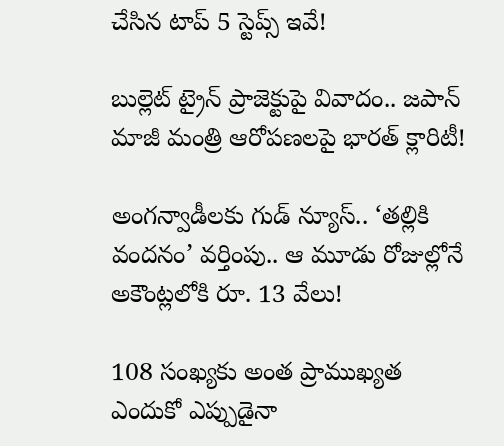చేసిన టాప్ 5 స్టెప్స్ ఇవే!

బుల్లెట్ ట్రైన్ ప్రాజెక్టుపై వివాదం.. జపాన్ మాజీ మంత్రి ఆరోపణలపై భారత్ క్లారిటీ!

అంగన్వాడీలకు గుడ్ న్యూస్.. ‘తల్లికి వందనం’ వర్తింపు.. ఆ మూడు రోజుల్లోనే అకౌంట్లలోకి రూ. 13 వేలు!

108 సంఖ్యకు అంత ప్రాముఖ్యత ఎందుకో ఎప్పుడైనా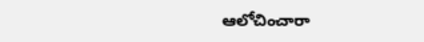ఆలోచించారా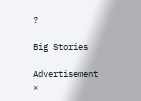?

Big Stories

Advertisement
×